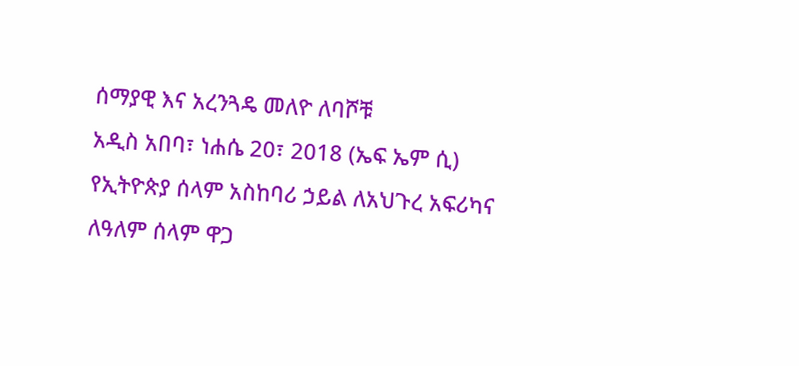ሰማያዊ እና አረንጓዴ መለዮ ለባሾቹ
አዲስ አበባ፣ ነሐሴ 20፣ 2018 (ኤፍ ኤም ሲ) የኢትዮጵያ ሰላም አስከባሪ ኃይል ለአህጉረ አፍሪካና ለዓለም ሰላም ዋጋ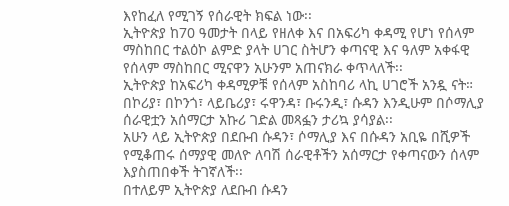እየከፈለ የሚገኝ የሰራዊት ክፍል ነው፡፡
ኢትዮጵያ ከ70 ዓመታት በላይ የዘለቀ እና በአፍሪካ ቀዳሚ የሆነ የሰላም ማስከበር ተልዕኮ ልምድ ያላት ሀገር ስትሆን ቀጣናዊ እና ዓለም አቀፋዊ የሰላም ማስከበር ሚናዋን አሁንም አጠናክራ ቀጥላለች፡፡
ኢትዮጵያ ከአፍሪካ ቀዳሚዎቹ የሰላም አስከባሪ ላኪ ሀገሮች አንዷ ናት። በኮሪያ፣ በኮንጎ፣ ላይቤሪያ፣ ሩዋንዳ፣ ቡሩንዲ፣ ሱዳን እንዲሁም በሶማሊያ ሰራዊቷን አሰማርታ አኩሪ ገድል መጻፏን ታሪኳ ያሳያል፡፡
አሁን ላይ ኢትዮጵያ በደቡብ ሱዳን፣ ሶማሊያ እና በሱዳን አቢዬ በሺዎች የሚቆጠሩ ሰማያዊ መለዮ ለባሽ ሰራዊቶችን አሰማርታ የቀጣናውን ሰላም እያስጠበቀች ትገኛለች፡፡
በተለይም ኢትዮጵያ ለደቡብ ሱዳን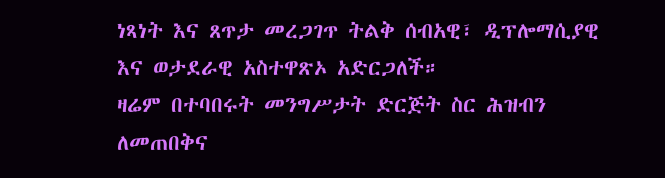ነጻነት እና ጸጥታ መረጋገጥ ትልቅ ሰብአዊ፣ ዲፕሎማሲያዊ እና ወታደራዊ አስተዋጽኦ አድርጋለች።
ዛሬም በተባበሩት መንግሥታት ድርጅት ስር ሕዝብን ለመጠበቅና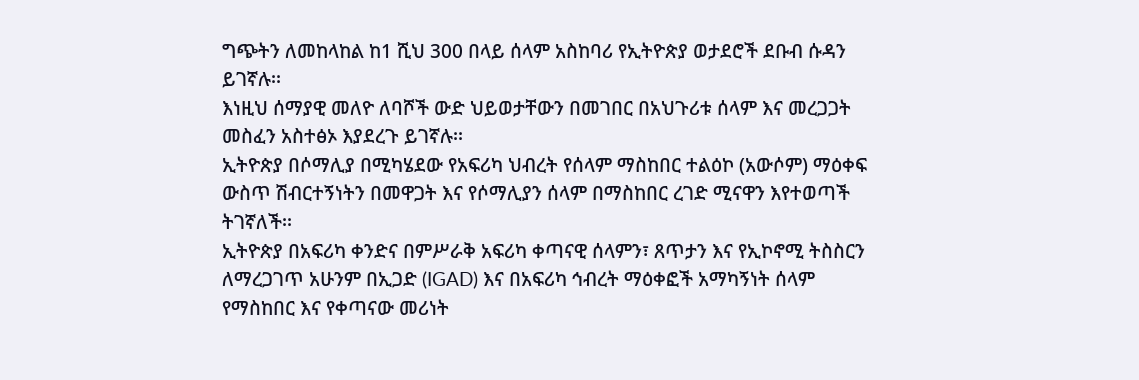ግጭትን ለመከላከል ከ1 ሺህ 300 በላይ ሰላም አስከባሪ የኢትዮጵያ ወታደሮች ደቡብ ሱዳን ይገኛሉ፡፡
እነዚህ ሰማያዊ መለዮ ለባሾች ውድ ህይወታቸውን በመገበር በአህጉሪቱ ሰላም እና መረጋጋት መስፈን አስተፅኦ እያደረጉ ይገኛሉ፡፡
ኢትዮጵያ በሶማሊያ በሚካሄደው የአፍሪካ ህብረት የሰላም ማስከበር ተልዕኮ (አውሶም) ማዕቀፍ ውስጥ ሽብርተኝነትን በመዋጋት እና የሶማሊያን ሰላም በማስከበር ረገድ ሚናዋን እየተወጣች ትገኛለች፡፡
ኢትዮጵያ በአፍሪካ ቀንድና በምሥራቅ አፍሪካ ቀጣናዊ ሰላምን፣ ጸጥታን እና የኢኮኖሚ ትስስርን ለማረጋገጥ አሁንም በኢጋድ (IGAD) እና በአፍሪካ ኅብረት ማዕቀፎች አማካኝነት ሰላም የማስከበር እና የቀጣናው መሪነት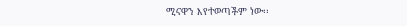ሚናዋን እየተወጣችም ነው፡፡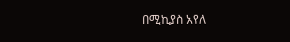በሚኪያስ አየለ